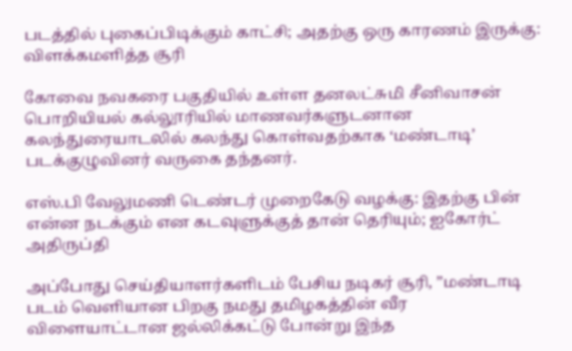படத்தில் புகைப்பிடிக்கும் காட்சி; அதற்கு ஒரு காரணம் இருக்கு: விளக்கமளித்த சூரி

கோவை நவகரை பகுதியில் உள்ள தனலட்சுமி சீனிவாசன் பொறியியல் கல்லூரியில் மாணவர்களுடனான கலந்துரையாடலில் கலந்து கொள்வதற்காக ‘மண்டாடி’ படக்குழுவினர் வருகை தந்தனர்.

எஸ்.பி வேலுமணி டெண்டர் முறைகேடு வழக்கு: இதற்கு பின் என்ன நடக்கும் என கடவுளுக்குத் தான் தெரியும்; ஐகோர்ட் அதிருப்தி

அப்போது செய்தியாளர்களிடம் பேசிய நடிகர் சூரி, ”மண்டாடி படம் வெளியான பிறகு நமது தமிழகத்தின் வீர விளையாட்டான ஜல்லிக்கட்டு போன்று இந்த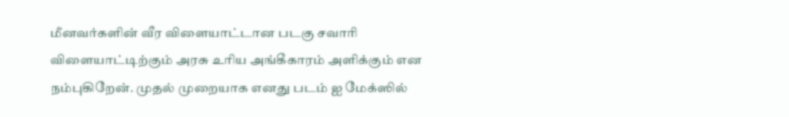மீனவர்களின் வீர விளையாட்டான படகு சவாரி விளையாட்டிற்கும் அரசு உரிய அங்கீகாரம் அளிக்கும் என நம்புகிறேன். முதல் முறையாக எனது படம் ஐ மேக்ஸில்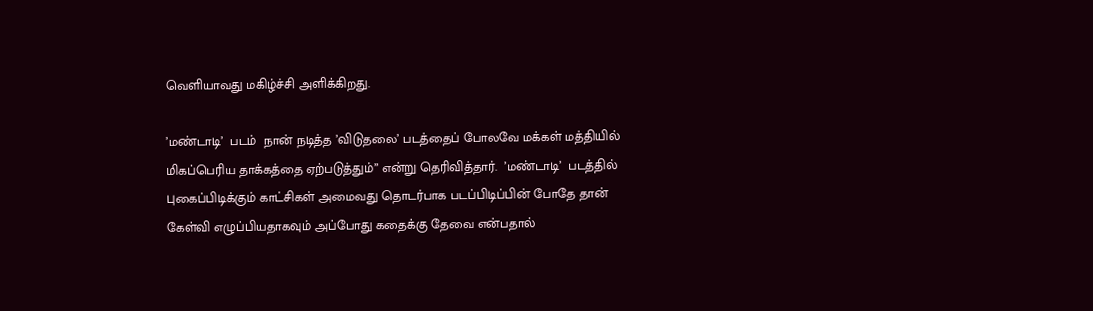வெளியாவது மகிழ்ச்சி அளிக்கிறது.

’மண்டாடி’  படம்  நான் நடித்த ’விடுதலை’ படத்தைப் போலவே மக்கள் மத்தியில் மிகப்பெரிய தாக்கத்தை ஏற்படுத்தும்” என்று தெரிவித்தார்.  ’மண்டாடி’  படத்தில் புகைப்பிடிக்கும் காட்சிகள் அமைவது தொடர்பாக படப்பிடிப்பின் போதே தான் கேள்வி எழுப்பியதாகவும் அப்போது கதைக்கு தேவை என்பதால்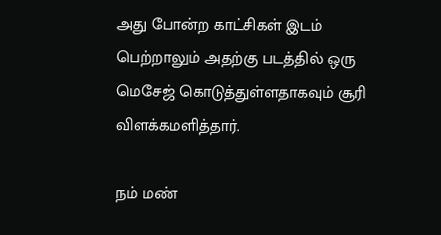அது போன்ற காட்சிகள் இடம் பெற்றாலும் அதற்கு படத்தில் ஒரு மெசேஜ் கொடுத்துள்ளதாகவும் சூரி விளக்கமளித்தார்.

நம் மண்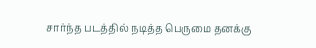சார்ந்த படத்தில் நடித்த பெருமை தனக்கு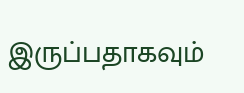இருப்பதாகவும்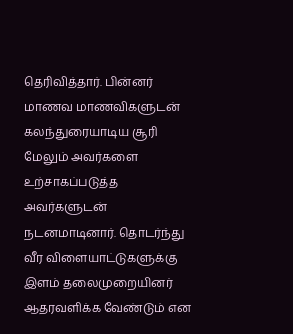தெரிவித்தார். பின்னர் மாணவ மாணவிகளுடன் கலந்துரையாடிய சூரி மேலும் அவர்களை உற்சாகப்படுத்த அவர்களுடன் நடனமாடினார். தொடர்ந்து வீர விளையாட்டுகளுக்கு இளம் தலைமுறையினர் ஆதரவளிக்க வேண்டும் என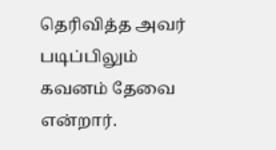தெரிவித்த அவர் படிப்பிலும் கவனம் தேவை என்றார்.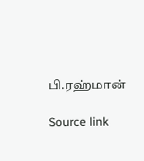பி.ரஹ்மான்

Source link